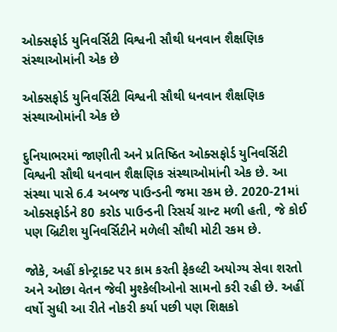ઓક્સફોર્ડ યુનિવર્સિટી વિશ્વની સૌથી ધનવાન શૈક્ષણિક સંસ્થાઓમાંની એક છે

ઓક્સફોર્ડ યુનિવર્સિટી વિશ્વની સૌથી ધનવાન શૈક્ષણિક સંસ્થાઓમાંની એક છે

દુનિયાભરમાં જાણીતી અને પ્રતિષ્ઠિત ઓક્સફોર્ડ યુનિવર્સિટી વિશ્વની સૌથી ધનવાન શૈક્ષણિક સંસ્થાઓમાંની એક છે. આ સંસ્થા પાસે 6.4 અબજ પાઉન્ડની જમા રકમ છે. 2020-21માં ઓક્સફોર્ડને 80 કરોડ પાઉન્ડની રિસર્ચ ગ્રાન્ટ મળી હતી, જે કોઈ પણ બ્રિટીશ યુનિવર્સિટીને મળેલી સૌથી મોટી રકમ છે.

જોકે, અહીં કોન્ટ્રાક્ટ પર કામ કરતી ફેકલ્ટી અયોગ્ય સેવા શરતો અને ઓછા વેતન જેવી મુશ્કેલીઓનો સામનો કરી રહી છે. અહીં વર્ષો સુધી આ રીતે નોકરી કર્યા પછી પણ શિક્ષકો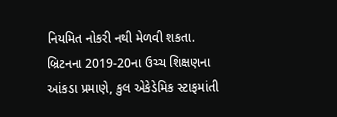નિયમિત નોકરી નથી મેળવી શકતા. બ્રિટનના 2019-20ના ઉચ્ચ શિક્ષણના આંકડા પ્રમાણે, કુલ એકેડેમિક સ્ટાફમાંતી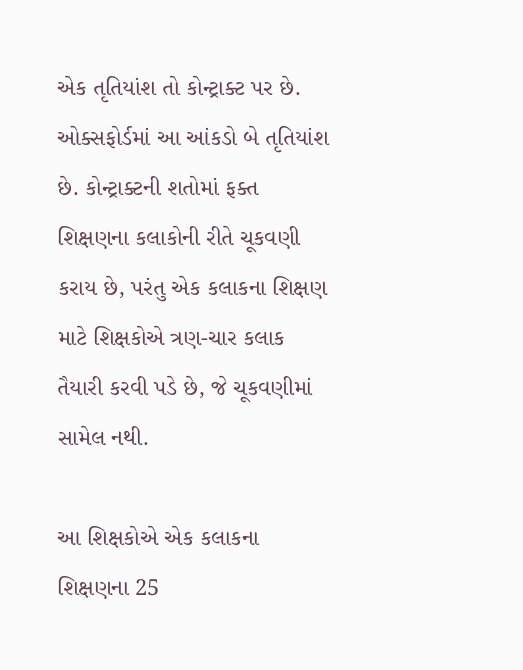એક તૃતિયાંશ તો કોન્ટ્રાક્ટ પર છે. ઓક્સફોર્ડમાં આ આંકડો બે તૃતિયાંશ છે. કોન્ટ્રાક્ટની શતોમાં ફક્ત શિક્ષણના કલાકોની રીતે ચૂકવણી કરાય છે, પરંતુ એક કલાકના શિક્ષણ માટે શિક્ષકોએ ત્રણ-ચાર કલાક તૈયારી કરવી પડે છે, જે ચૂકવણીમાં સામેલ નથી.

આ શિક્ષકોએ એક કલાકના શિક્ષણના 25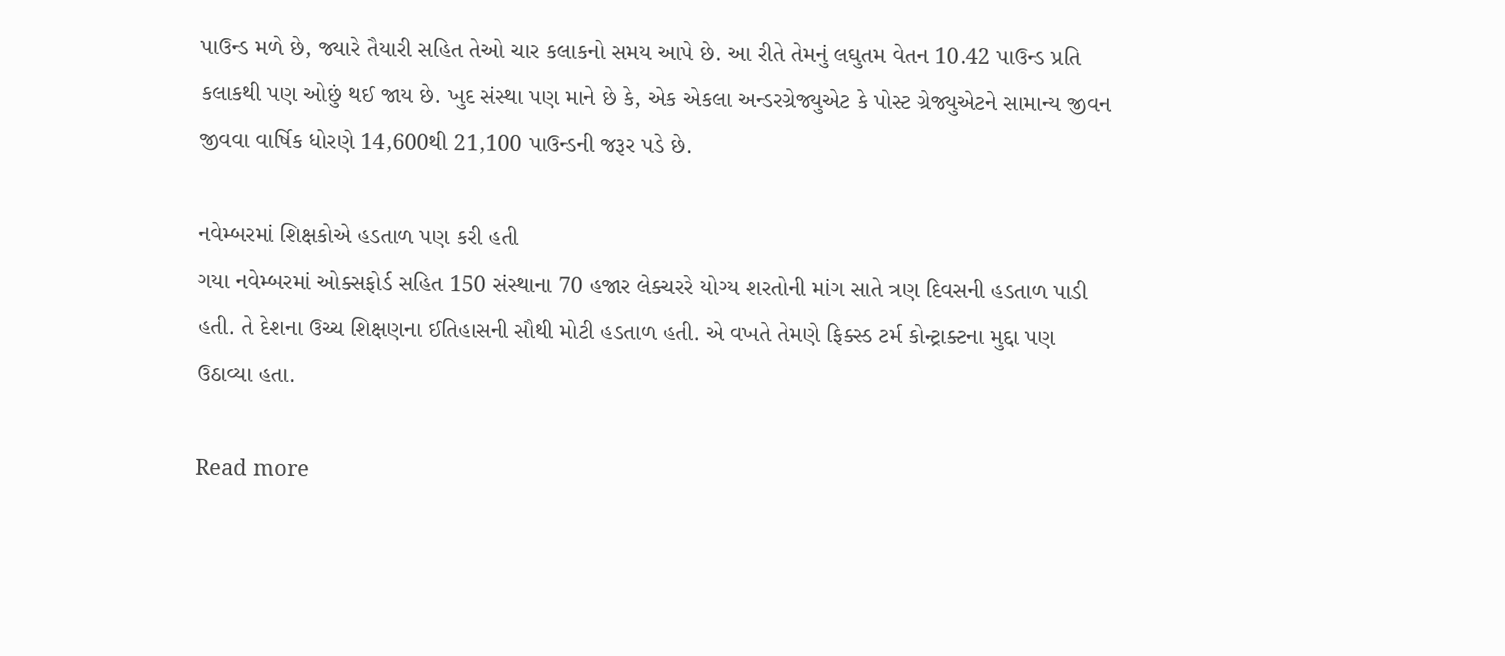પાઉન્ડ મળે છે, જ્યારે તૈયારી સહિત તેઓ ચાર કલાકનો સમય આપે છે. આ રીતે તેમનું લઘુતમ વેતન 10.42 પાઉન્ડ પ્રતિ કલાકથી પણ ઓછું થઈ જાય છે. ખુદ સંસ્થા પણ માને છે કે, એક એકલા અન્ડરગ્રેજ્યુએટ કે પોસ્ટ ગ્રેજ્યુએટને સામાન્ય જીવન જીવવા વાર્ષિક ધોરણે 14,600થી 21,100 પાઉન્ડની જરૂર પડે છે.

નવેમ્બરમાં શિક્ષકોએ હડતાળ પણ કરી હતી
ગયા નવેમ્બરમાં ઓક્સફોર્ડ સહિત 150 સંસ્થાના 70 હજાર લેક્ચરરે યોગ્ય શરતોની માંગ સાતે ત્રણ દિવસની હડતાળ પાડી હતી. તે દેશના ઉચ્ચ શિક્ષણના ઈતિહાસની સૌથી મોટી હડતાળ હતી. એ વખતે તેમણે ફિક્સ્ડ ટર્મ કોન્ટ્રાક્ટના મુદ્દા પણ ઉઠાવ્યા હતા.

Read more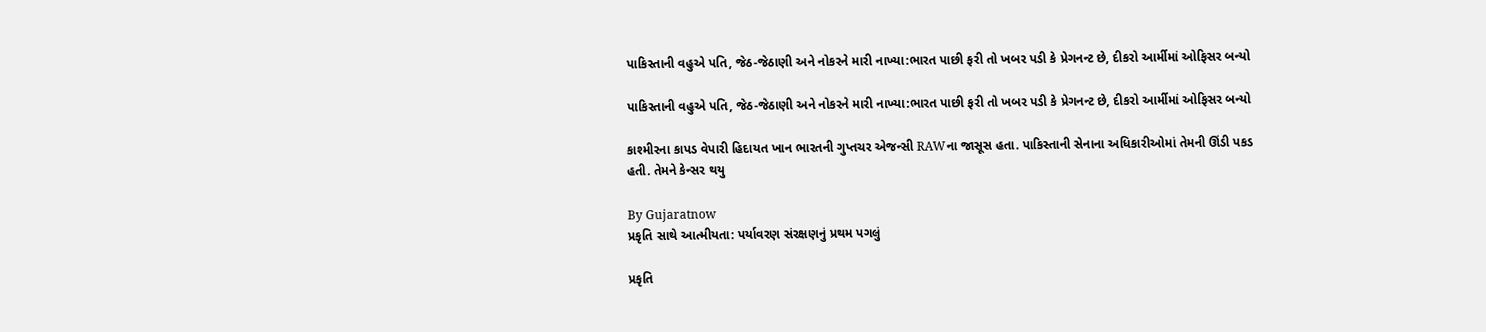પાકિસ્તાની વહુએ પતિ, જેઠ-જેઠાણી અને નોકરને મારી નાખ્યા:ભારત પાછી ફરી તો ખબર પડી કે પ્રેગનન્ટ છે, દીકરો આર્મીમાં ઓફિસર બન્યો

પાકિસ્તાની વહુએ પતિ, જેઠ-જેઠાણી અને નોકરને મારી નાખ્યા:ભારત પાછી ફરી તો ખબર પડી કે પ્રેગનન્ટ છે, દીકરો આર્મીમાં ઓફિસર બન્યો

કાશ્મીરના કાપડ વેપારી હિદાયત ખાન ભારતની ગુપ્તચર એજન્સી RAWના જાસૂસ હતા. પાકિસ્તાની સેનાના અધિકારીઓમાં તેમની ઊંડી પકડ હતી. તેમને કેન્સર થયુ

By Gujaratnow
પ્રકૃતિ સાથે આત્મીયતા: પર્યાવરણ સંરક્ષણનું પ્રથમ પગલું

પ્રકૃતિ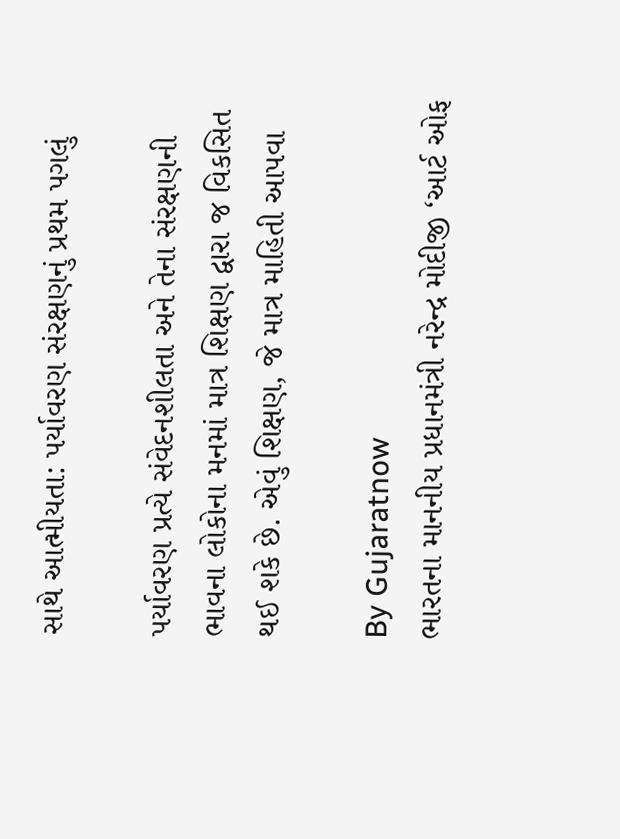સાથે આત્મીયતા: પર્યાવરણ સંરક્ષણનું પ્રથમ પગલું

પર્યાવરણ પ્રત્યે સંવેદનશીલતા અને તેના સંરક્ષણની ભાવના લોકોના મનમાં માત્ર શિક્ષણ દ્વારા જ વિકસિત થઈ શકે છે. એવું શિક્ષણ, જે માત્ર માહિતી આપવા

By Gujaratnow
ભારતના માનનીય પ્રધાનમંત્રી નરેન્દ્ર મોદીજી ‘આર્ટ ઓફ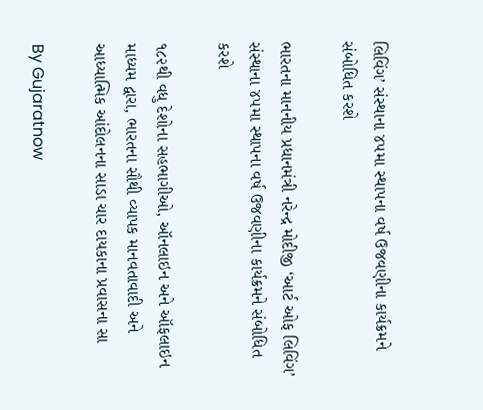લિવિંગ’ સંસ્થાના ૪૫મા સ્થાપના વર્ષ ઉજવણીના કાર્યક્રમને સંબોધિત કરશે

ભારતના માનનીય પ્રધાનમંત્રી નરેન્દ્ર મોદીજી ‘આર્ટ ઓફ લિવિંગ’ સંસ્થાના ૪૫મા સ્થાપના વર્ષ ઉજવણીના કાર્યક્રમને સંબોધિત કરશે

૧૮૨થી વધુ દેશોના સહભાગીઓ, ઑનલાઇન અને ઑફલાઇન માધ્યમ દ્વારા, ભારતના સૌથી વ્યાપક માનવતાવાદી અને આધ્યાત્મિક આંદોલનના સાડા ચાર દાયકાના પ્રવાસના સા

By Gujaratnow